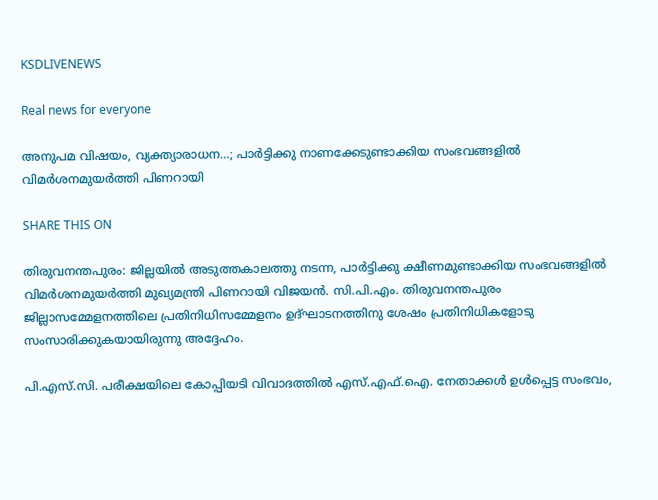KSDLIVENEWS

Real news for everyone

അനുപമ വിഷയം, വ്യക്ത്യാരാധന…; പാർട്ടിക്കു നാണക്കേടുണ്ടാക്കിയ സംഭവങ്ങളിൽ വിമർശനമുയർത്തി പിണറായി

SHARE THIS ON

തിരുവനന്തപുരം: ജില്ലയിൽ അടുത്തകാലത്തു നടന്ന, പാർട്ടിക്കു ക്ഷീണമുണ്ടാക്കിയ സംഭവങ്ങളിൽ വിമർശനമുയർത്തി മുഖ്യമന്ത്രി പിണറായി വിജയൻ. സി.പി.എം. തിരുവനന്തപുരം ജില്ലാസമ്മേളനത്തിലെ പ്രതിനിധിസമ്മേളനം ഉദ്ഘാടനത്തിനു ശേഷം പ്രതിനിധികളോടു സംസാരിക്കുകയായിരുന്നു അദ്ദേഹം.

പി.എസ്.സി. പരീക്ഷയിലെ കോപ്പിയടി വിവാദത്തിൽ എസ്.എഫ്.ഐ. നേതാക്കൾ ഉൾപ്പെട്ട സംഭവം,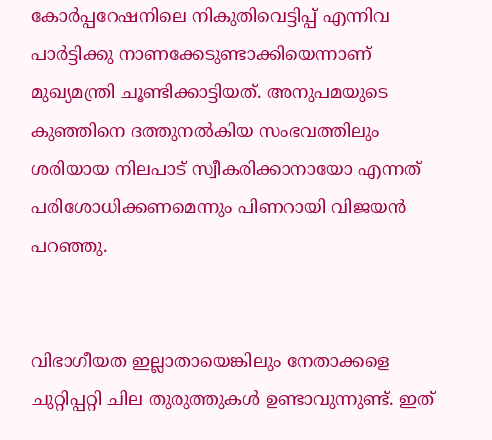കോർപ്പറേഷനിലെ നികുതിവെട്ടിപ്പ് എന്നിവ പാർട്ടിക്കു നാണക്കേടുണ്ടാക്കിയെന്നാണ് മുഖ്യമന്ത്രി ചൂണ്ടിക്കാട്ടിയത്. അനുപമയുടെ കുഞ്ഞിനെ ദത്തുനൽകിയ സംഭവത്തിലും ശരിയായ നിലപാട് സ്വീകരിക്കാനായോ എന്നത് പരിശോധിക്കണമെന്നും പിണറായി വിജയൻ പറഞ്ഞു.


വിഭാഗീയത ഇല്ലാതായെങ്കിലും നേതാക്കളെ ചുറ്റിപ്പറ്റി ചില തുരുത്തുകൾ ഉണ്ടാവുന്നുണ്ട്. ഇത്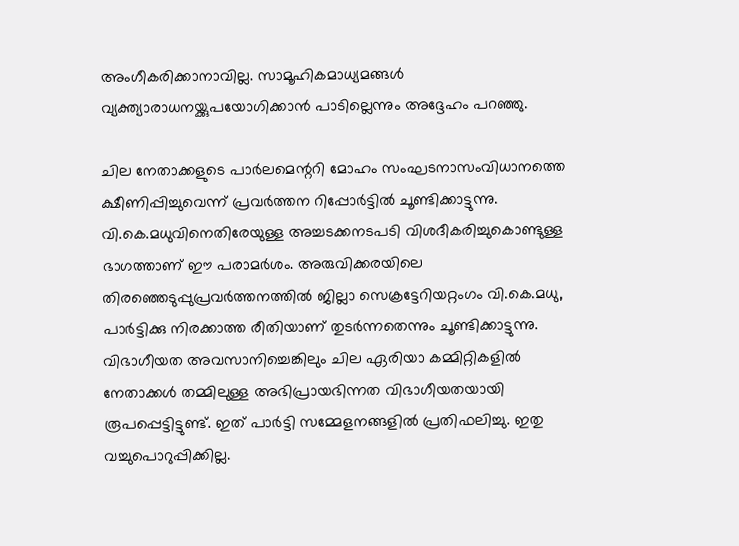അംഗീകരിക്കാനാവില്ല. സാമൂഹികമാധ്യമങ്ങൾ വ്യക്ത്യാരാധനയ്ക്കുപയോഗിക്കാൻ പാടില്ലെന്നും അദ്ദേഹം പറഞ്ഞു.

ചില നേതാക്കളുടെ പാർലമെന്ററി മോഹം സംഘടനാസംവിധാനത്തെ ക്ഷീണിപ്പിച്ചുവെന്ന് പ്രവർത്തന റിപ്പോർട്ടിൽ ചൂണ്ടിക്കാട്ടുന്നു. വി.കെ.മധുവിനെതിരേയുള്ള അച്ചടക്കനടപടി വിശദീകരിച്ചുകൊണ്ടുള്ള ഭാഗത്താണ് ഈ പരാമർശം. അരുവിക്കരയിലെ തിരഞ്ഞെടുപ്പുപ്രവർത്തനത്തിൽ ജില്ലാ സെക്രട്ടേറിയറ്റംഗം വി.കെ.മധു, പാർട്ടിക്കു നിരക്കാത്ത രീതിയാണ് തുടർന്നതെന്നും ചൂണ്ടിക്കാട്ടുന്നു. വിഭാഗീയത അവസാനിച്ചെങ്കിലും ചില ഏരിയാ കമ്മിറ്റികളിൽ നേതാക്കൾ തമ്മിലുള്ള അഭിപ്രായഭിന്നത വിഭാഗീയതയായി രൂപപ്പെട്ടിട്ടുണ്ട്. ഇത് പാർട്ടി സമ്മേളനങ്ങളിൽ പ്രതിഫലിച്ചു. ഇതു വച്ചുപൊറുപ്പിക്കില്ല.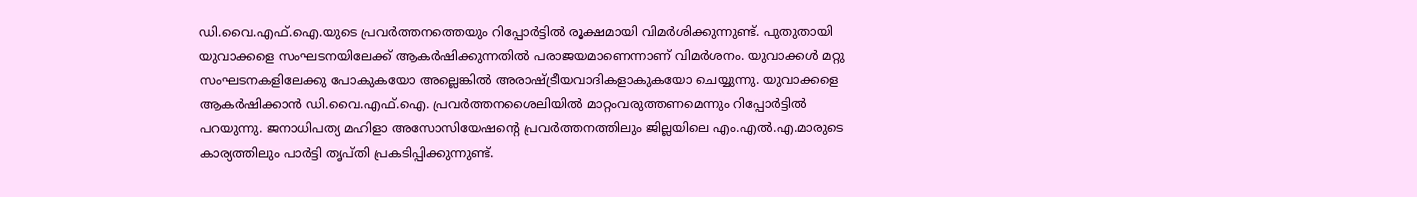ഡി.വൈ.എഫ്.ഐ.യുടെ പ്രവർത്തനത്തെയും റിപ്പോർട്ടിൽ രൂക്ഷമായി വിമർശിക്കുന്നുണ്ട്. പുതുതായി യുവാക്കളെ സംഘടനയിലേക്ക് ആകർഷിക്കുന്നതിൽ പരാജയമാണെന്നാണ് വിമർശനം. യുവാക്കൾ മറ്റു സംഘടനകളിലേക്കു പോകുകയോ അല്ലെങ്കിൽ അരാഷ്ട്രീയവാദികളാകുകയോ ചെയ്യുന്നു. യുവാക്കളെ ആകർഷിക്കാൻ ഡി.വൈ.എഫ്.ഐ. പ്രവർത്തനശൈലിയിൽ മാറ്റംവരുത്തണമെന്നും റിപ്പോർട്ടിൽ പറയുന്നു. ജനാധിപത്യ മഹിളാ അസോസിയേഷന്റെ പ്രവർത്തനത്തിലും ജില്ലയിലെ എം.എൽ.എ.മാരുടെ കാര്യത്തിലും പാർട്ടി തൃപ്തി പ്രകടിപ്പിക്കുന്നുണ്ട്.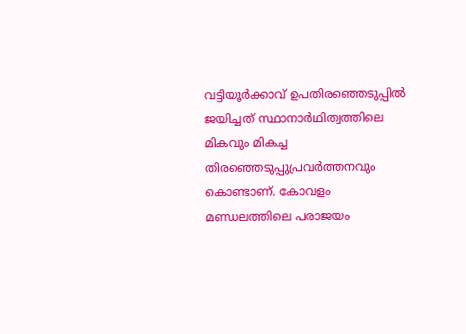വട്ടിയൂർക്കാവ് ഉപതിരഞ്ഞെടുപ്പിൽ ജയിച്ചത് സ്ഥാനാർഥിത്വത്തിലെ മികവും മികച്ച തിരഞ്ഞെടുപ്പുപ്രവർത്തനവും കൊണ്ടാണ്. കോവളം മണ്ഡലത്തിലെ പരാജയം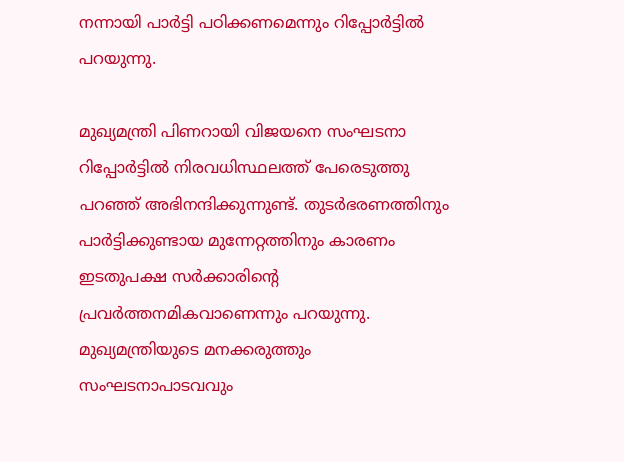നന്നായി പാർട്ടി പഠിക്കണമെന്നും റിപ്പോർട്ടിൽ പറയുന്നു.

മുഖ്യമന്ത്രി പിണറായി വിജയനെ സംഘടനാ റിപ്പോർട്ടിൽ നിരവധിസ്ഥലത്ത് പേരെടുത്തു പറഞ്ഞ് അഭിനന്ദിക്കുന്നുണ്ട്. തുടർഭരണത്തിനും പാർട്ടിക്കുണ്ടായ മുന്നേറ്റത്തിനും കാരണം ഇടതുപക്ഷ സർക്കാരിന്റെ പ്രവർത്തനമികവാണെന്നും പറയുന്നു. മുഖ്യമന്ത്രിയുടെ മനക്കരുത്തും സംഘടനാപാടവവും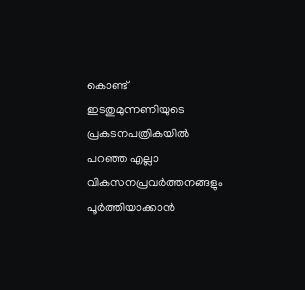കൊണ്ട് ഇടതുമുന്നണിയുടെ പ്രകടനപത്രികയിൽ പറഞ്ഞ എല്ലാ വികസനപ്രവർത്തനങ്ങളും പൂർത്തിയാക്കാൻ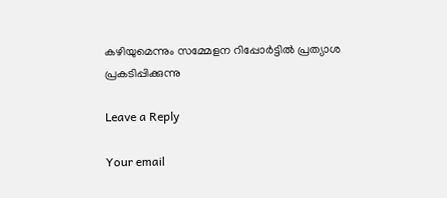കഴിയുമെന്നും സമ്മേളന റിപ്പോർട്ടിൽ പ്രത്യാശ പ്രകടിപ്പിക്കുന്നു

Leave a Reply

Your email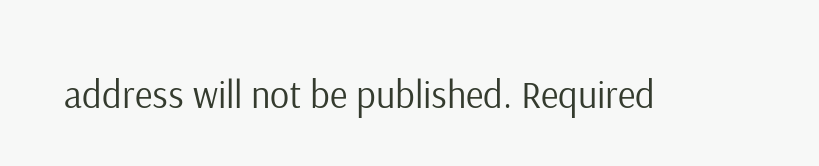address will not be published. Required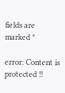fields are marked *

error: Content is protected !!